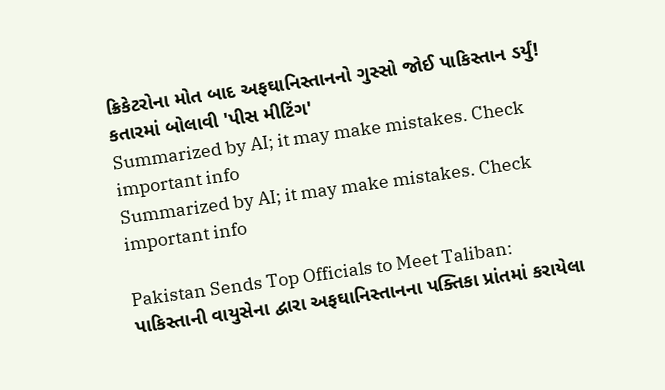ક્રિકેટરોના મોત બાદ અફઘાનિસ્તાનનો ગુસ્સો જોઈ પાકિસ્તાન ડર્યું! કતારમાં બોલાવી 'પીસ મીટિંગ'
Summarized by AI; it may make mistakes. Check important info
Summarized by AI; it may make mistakes. Check important info

Pakistan Sends Top Officials to Meet Taliban: પાકિસ્તાની વાયુસેના દ્વારા અફઘાનિસ્તાનના પક્તિકા પ્રાંતમાં કરાયેલા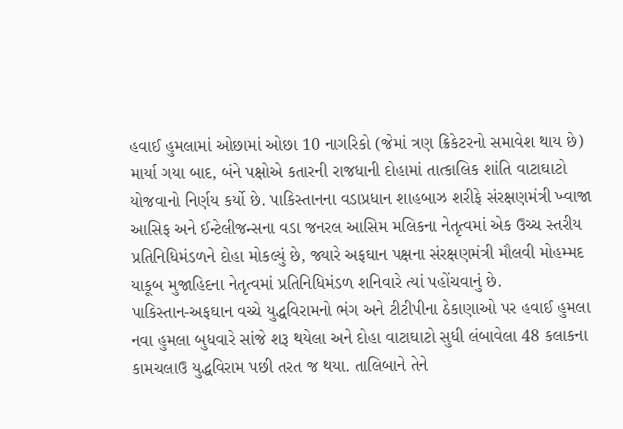હવાઈ હુમલામાં ઓછામાં ઓછા 10 નાગરિકો (જેમાં ત્રણ ક્રિકેટરનો સમાવેશ થાય છે) માર્યા ગયા બાદ, બંને પક્ષોએ કતારની રાજધાની દોહામાં તાત્કાલિક શાંતિ વાટાઘાટો યોજવાનો નિર્ણય કર્યો છે. પાકિસ્તાનના વડાપ્રધાન શાહબાઝ શરીફે સંરક્ષણમંત્રી ખ્વાજા આસિફ અને ઈન્ટેલીજન્સના વડા જનરલ આસિમ મલિકના નેતૃત્વમાં એક ઉચ્ચ સ્તરીય પ્રતિનિધિમંડળને દોહા મોકલ્યું છે, જ્યારે અફઘાન પક્ષના સંરક્ષણમંત્રી મૌલવી મોહમ્મદ યાકૂબ મુજાહિદના નેતૃત્વમાં પ્રતિનિધિમંડળ શનિવારે ત્યાં પહોંચવાનું છે.
પાકિસ્તાન-અફઘાન વચ્ચે યુદ્ધવિરામનો ભંગ અને ટીટીપીના ઠેકાણાઓ પર હવાઈ હુમલા
નવા હુમલા બુધવારે સાંજે શરૂ થયેલા અને દોહા વાટાઘાટો સુધી લંબાવેલા 48 કલાકના કામચલાઉ યુદ્ધવિરામ પછી તરત જ થયા. તાલિબાને તેને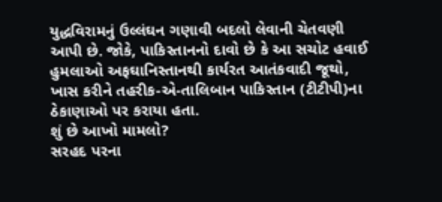યુદ્ધવિરામનું ઉલ્લંઘન ગણાવી બદલો લેવાની ચેતવણી આપી છે. જોકે, પાકિસ્તાનનો દાવો છે કે આ સચોટ હવાઈ હુમલાઓ અફઘાનિસ્તાનથી કાર્યરત આતંકવાદી જૂથો, ખાસ કરીને તહરીક-એ-તાલિબાન પાકિસ્તાન (ટીટીપી)ના ઠેકાણાઓ પર કરાયા હતા.
શું છે આખો મામલો?
સરહદ પરના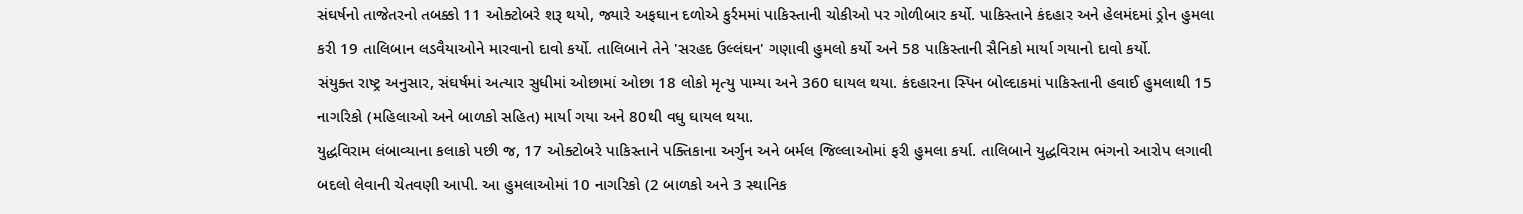સંઘર્ષનો તાજેતરનો તબક્કો 11 ઓક્ટોબરે શરૂ થયો, જ્યારે અફઘાન દળોએ કુર્રમમાં પાકિસ્તાની ચોકીઓ પર ગોળીબાર કર્યો. પાકિસ્તાને કંદહાર અને હેલમંદમાં ડ્રોન હુમલા કરી 19 તાલિબાન લડવૈયાઓને મારવાનો દાવો કર્યો. તાલિબાને તેને 'સરહદ ઉલ્લંઘન' ગણાવી હુમલો કર્યો અને 58 પાકિસ્તાની સૈનિકો માર્યા ગયાનો દાવો કર્યો.
સંયુક્ત રાષ્ટ્ર અનુસાર, સંઘર્ષમાં અત્યાર સુધીમાં ઓછામાં ઓછા 18 લોકો મૃત્યુ પામ્યા અને 360 ઘાયલ થયા. કંદહારના સ્પિન બોલ્દાકમાં પાકિસ્તાની હવાઈ હુમલાથી 15 નાગરિકો (મહિલાઓ અને બાળકો સહિત) માર્યા ગયા અને 80થી વધુ ઘાયલ થયા.
યુદ્ધવિરામ લંબાવ્યાના કલાકો પછી જ, 17 ઓક્ટોબરે પાકિસ્તાને પક્તિકાના અર્ગુન અને બર્મલ જિલ્લાઓમાં ફરી હુમલા કર્યા. તાલિબાને યુદ્ધવિરામ ભંગનો આરોપ લગાવી બદલો લેવાની ચેતવણી આપી. આ હુમલાઓમાં 10 નાગરિકો (2 બાળકો અને 3 સ્થાનિક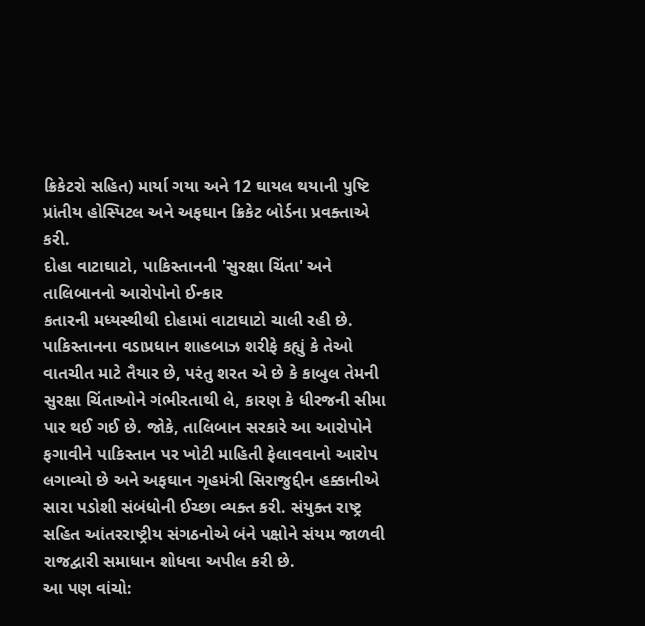ક્રિકેટરો સહિત) માર્યા ગયા અને 12 ઘાયલ થયાની પુષ્ટિ પ્રાંતીય હોસ્પિટલ અને અફઘાન ક્રિકેટ બોર્ડના પ્રવક્તાએ કરી.
દોહા વાટાઘાટો, પાકિસ્તાનની 'સુરક્ષા ચિંતા' અને તાલિબાનનો આરોપોનો ઈન્કાર
કતારની મધ્યસ્થીથી દોહામાં વાટાઘાટો ચાલી રહી છે. પાકિસ્તાનના વડાપ્રધાન શાહબાઝ શરીફે કહ્યું કે તેઓ વાતચીત માટે તૈયાર છે, પરંતુ શરત એ છે કે કાબુલ તેમની સુરક્ષા ચિંતાઓને ગંભીરતાથી લે, કારણ કે ધીરજની સીમા પાર થઈ ગઈ છે. જોકે, તાલિબાન સરકારે આ આરોપોને ફગાવીને પાકિસ્તાન પર ખોટી માહિતી ફેલાવવાનો આરોપ લગાવ્યો છે અને અફઘાન ગૃહમંત્રી સિરાજુદ્દીન હક્કાનીએ સારા પડોશી સંબંધોની ઈચ્છા વ્યક્ત કરી. સંયુક્ત રાષ્ટ્ર સહિત આંતરરાષ્ટ્રીય સંગઠનોએ બંને પક્ષોને સંયમ જાળવી રાજદ્વારી સમાધાન શોધવા અપીલ કરી છે.
આ પણ વાંચો: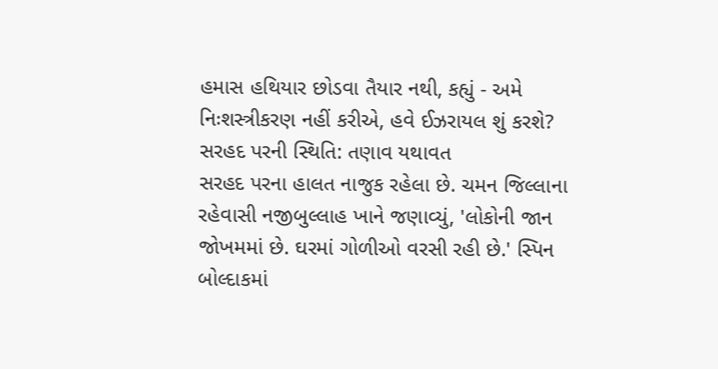હમાસ હથિયાર છોડવા તૈયાર નથી, કહ્યું - અમે નિઃશસ્ત્રીકરણ નહીં કરીએ, હવે ઈઝરાયલ શું કરશે?
સરહદ પરની સ્થિતિ: તણાવ યથાવત
સરહદ પરના હાલત નાજુક રહેલા છે. ચમન જિલ્લાના રહેવાસી નજીબુલ્લાહ ખાને જણાવ્યું, 'લોકોની જાન જોખમમાં છે. ઘરમાં ગોળીઓ વરસી રહી છે.' સ્પિન બોલ્દાકમાં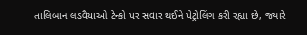તાલિબાન લડવૈયાઓ ટેન્કો પર સવાર થઈને પેટ્રોલિંગ કરી રહ્યા છે, જ્યારે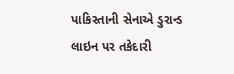પાકિસ્તાની સેનાએ ડુરાન્ડ લાઇન પર તકેદારી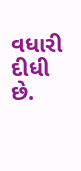વધારી દીધી છે.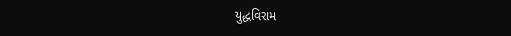યુદ્ધવિરામ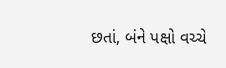છતાં, બંને પક્ષો વચ્ચે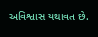અવિશ્વાસ યથાવત છે.